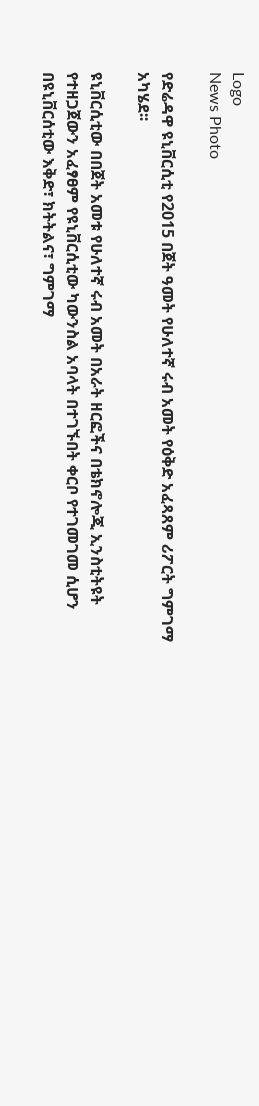Logo
News Photo

የድሬዳዋ ዩኒቨርሲቲ የ2015 በጀት ዓመት የሁለተኛ ሩብ አመት የዕቅድ አፈጻጸም ሪፖርት ግምገማ አካሄደ፡፡

ዩኒቨርሲቲው በበጀት አመቱ የሁለተኛ ሩብ አመት በአራት ዘርፎችና በቴክኖሎጂ ኢንስቲትዩት የተዘጋጀውን አፈፃፀም የዩኒቨርሲቲው ካውንስል አባላት በተገኙበት ቀርቦ የተገመገመ ሲሆን በዩኒቨርሰቲው እቅድ፣ ክትትልና፣ ግምገማ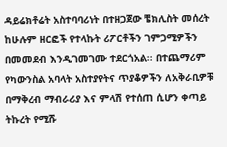ዳይሬክቶሬት አስተባባሪነት በተዘጋጀው ቼክሊስት መሰረት ከሁሉም ዘርፎች የተላኩት ሪፖርቶችን ገምጋሚዎችን በመመደብ እንዲገመገሙ ተደርጎአል፡፡ በተጨማሪም የካውንስል አባላት አስተያየትና ጥያቆዎችን ለአቅራቢዎቹ በማቅረብ ማብራሪያ እና ምላሽ የተሰጠ ሲሆን ቀጣይ ትኩረት የሚሹ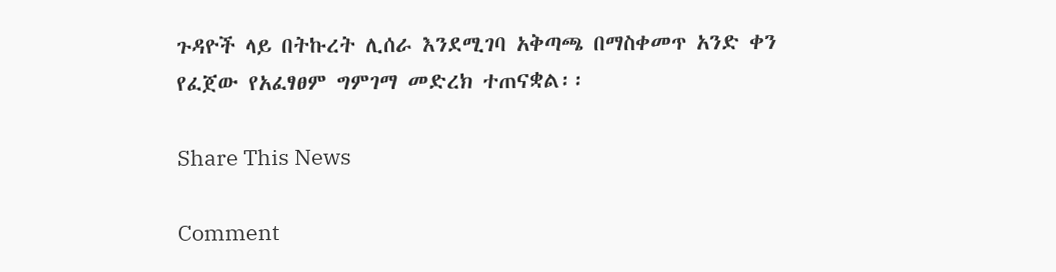ጉዳዮች ላይ በትኩረት ሊሰራ እንደሚገባ አቅጣጫ በማስቀመጥ አንድ ቀን የፈጀው የአፈፃፀም ግምገማ መድረክ ተጠናቋል፡፡

Share This News

Comment